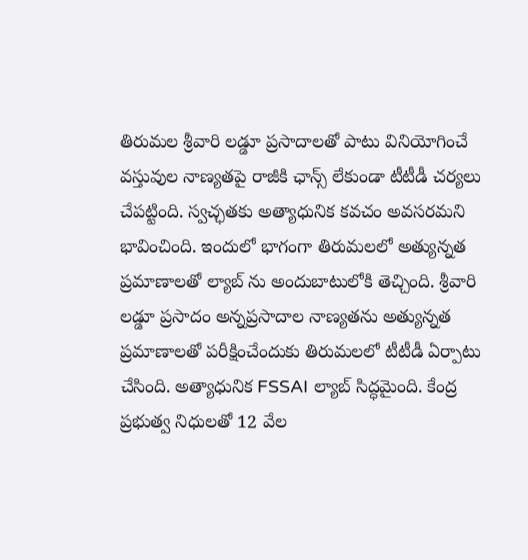తిరుమల శ్రీవారి లడ్డూ ప్రసాదాలతో పాటు వినియోగించే వస్తువుల నాణ్యతపై రాజీకి ఛాన్స్ లేకుండా టీటీడీ చర్యలు చేపట్టింది. స్వచ్ఛతకు అత్యాధునిక కవచం అవసరమని భావించింది. ఇందులో భాగంగా తిరుమలలో అత్యున్నత ప్రమాణాలతో ల్యాబ్ ను అందుబాటులోకి తెచ్చింది. శ్రీవారి లడ్డూ ప్రసాదం అన్నప్రసాదాల నాణ్యతను అత్యున్నత ప్రమాణాలతో పరీక్షించేందుకు తిరుమలలో టీటీడీ ఏర్పాటు చేసింది. అత్యాధునిక FSSAI ల్యాబ్ సిద్ధమైంది. కేంద్ర ప్రభుత్వ నిధులతో 12 వేల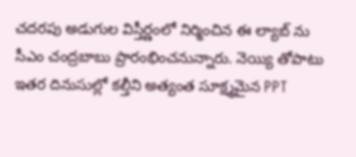చదరపు అడుగుల విస్తీర్ణంలో నిర్మించిన ఈ ల్యాబ్ ను సీఎం చంద్రబాబు ప్రారంభించనున్నారు. నెయ్యి తోపాటు ఇతర దినుసుల్లో కల్తీని అత్యంత సూక్ష్మమైన PPT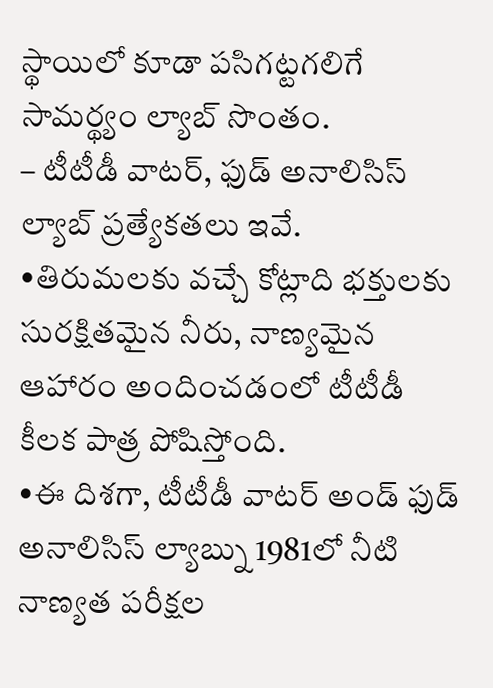స్థాయిలో కూడా పసిగట్టగలిగే సామర్థ్యం ల్యాబ్ సొంతం.
– టీటీడీ వాటర్, ఫుడ్ అనాలిసిస్ ల్యాబ్ ప్రత్యేకతలు ఇవే.
•తిరుమలకు వచ్చే కోట్లాది భక్తులకు సురక్షితమైన నీరు, నాణ్యమైన ఆహారం అందించడంలో టీటీడీ కీలక పాత్ర పోషిస్తోంది.
•ఈ దిశగా, టీటీడీ వాటర్ అండ్ ఫుడ్ అనాలిసిస్ ల్యాబ్ను 1981లో నీటి నాణ్యత పరీక్షల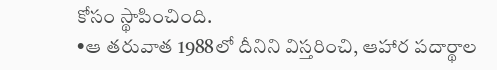కోసం స్థాపించింది.
•ఆ తరువాత 1988లో దీనిని విస్తరించి, ఆహార పదార్థాల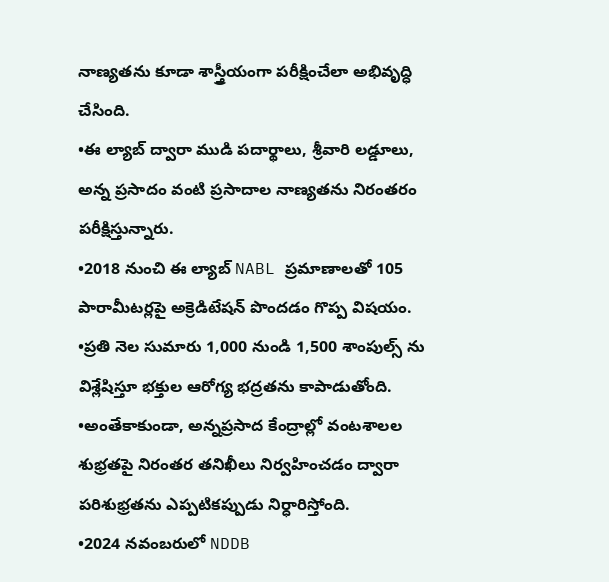నాణ్యతను కూడా శాస్త్రీయంగా పరీక్షించేలా అభివృద్ధి చేసింది.
•ఈ ల్యాబ్ ద్వారా ముడి పదార్థాలు, శ్రీవారి లడ్డూలు, అన్న ప్రసాదం వంటి ప్రసాదాల నాణ్యతను నిరంతరం పరీక్షిస్తున్నారు.
•2018 నుంచి ఈ ల్యాబ్ NABL ప్రమాణాలతో 105 పారామీటర్లపై అక్రెడిటేషన్ పొందడం గొప్ప విషయం.
•ప్రతి నెల సుమారు 1,000 నుండి 1,500 శాంపుల్స్ ను విశ్లేషిస్తూ భక్తుల ఆరోగ్య భద్రతను కాపాడుతోంది.
•అంతేకాకుండా, అన్నప్రసాద కేంద్రాల్లో వంటశాలల శుభ్రతపై నిరంతర తనిఖీలు నిర్వహించడం ద్వారా పరిశుభ్రతను ఎప్పటికప్పుడు నిర్ధారిస్తోంది.
•2024 నవంబరులో NDDB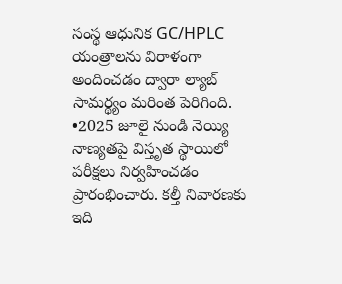సంస్థ ఆధునిక GC/HPLC యంత్రాలను విరాళంగా అందించడం ద్వారా ల్యాబ్ సామర్థ్యం మరింత పెరిగింది.
•2025 జూలై నుండి నెయ్యి నాణ్యతపై విస్తృత స్థాయిలో పరీక్షలు నిర్వహించడం ప్రారంభించారు. కల్తీ నివారణకు ఇది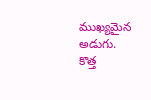ముఖ్యమైన అడుగు.
కొత్త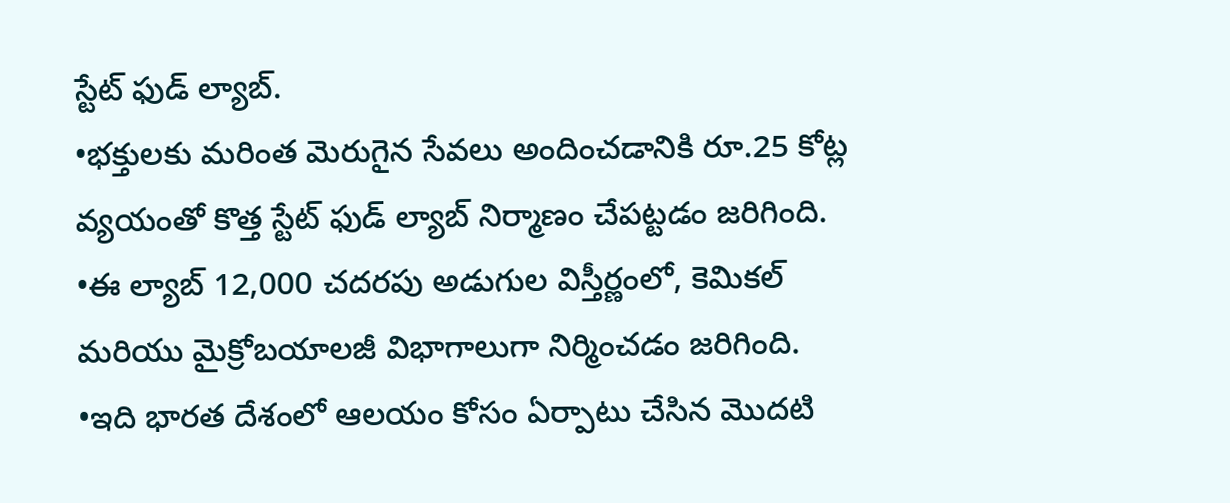స్టేట్ ఫుడ్ ల్యాబ్.
•భక్తులకు మరింత మెరుగైన సేవలు అందించడానికి రూ.25 కోట్ల వ్యయంతో కొత్త స్టేట్ ఫుడ్ ల్యాబ్ నిర్మాణం చేపట్టడం జరిగింది.
•ఈ ల్యాబ్ 12,000 చదరపు అడుగుల విస్తీర్ణంలో, కెమికల్ మరియు మైక్రోబయాలజీ విభాగాలుగా నిర్మించడం జరిగింది.
•ఇది భారత దేశంలో ఆలయం కోసం ఏర్పాటు చేసిన మొదటి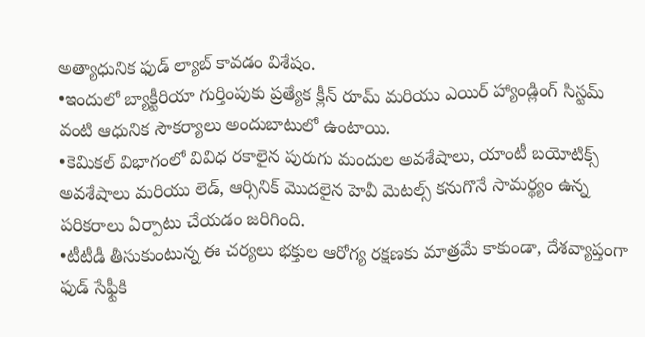అత్యాధునిక ఫుడ్ ల్యాబ్ కావడం విశేషం.
•ఇందులో బ్యాక్టీరియా గుర్తింపుకు ప్రత్యేక క్లీన్ రూమ్ మరియు ఎయిర్ హ్యాండ్లింగ్ సిస్టమ్ వంటి ఆధునిక సౌకర్యాలు అందుబాటులో ఉంటాయి.
•కెమికల్ విభాగంలో వివిధ రకాలైన పురుగు మందుల అవశేషాలు, యాంటీ బయోటిక్స్ అవశేషాలు మరియు లెడ్, ఆర్సినిక్ మొదలైన హెవీ మెటల్స్ కనుగొనే సామర్థ్యం ఉన్న పరికరాలు ఏర్పాటు చేయడం జరిగింది.
•టీటీడీ తీసుకుంటున్న ఈ చర్యలు భక్తుల ఆరోగ్య రక్షణకు మాత్రమే కాకుండా, దేశవ్యాప్తంగా ఫుడ్ సేఫ్టీకి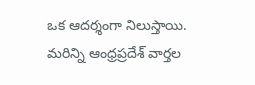ఒక ఆదర్శంగా నిలుస్తాయి.
మరిన్ని ఆంధ్రప్రదేశ్ వార్తల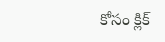కోసం క్లిక్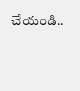చేయండి..